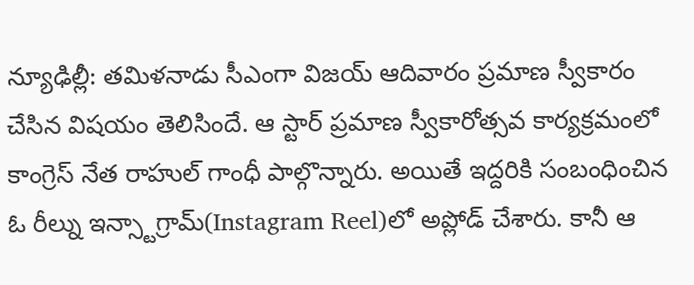న్యూఢిల్లీ: తమిళనాడు సీఎంగా విజయ్ ఆదివారం ప్రమాణ స్వీకారం చేసిన విషయం తెలిసిందే. ఆ స్టార్ ప్రమాణ స్వీకారోత్సవ కార్యక్రమంలో కాంగ్రెస్ నేత రాహుల్ గాంధీ పాల్గొన్నారు. అయితే ఇద్దరికి సంబంధించిన ఓ రీల్ను ఇన్స్టాగ్రామ్(Instagram Reel)లో అప్లోడ్ చేశారు. కానీ ఆ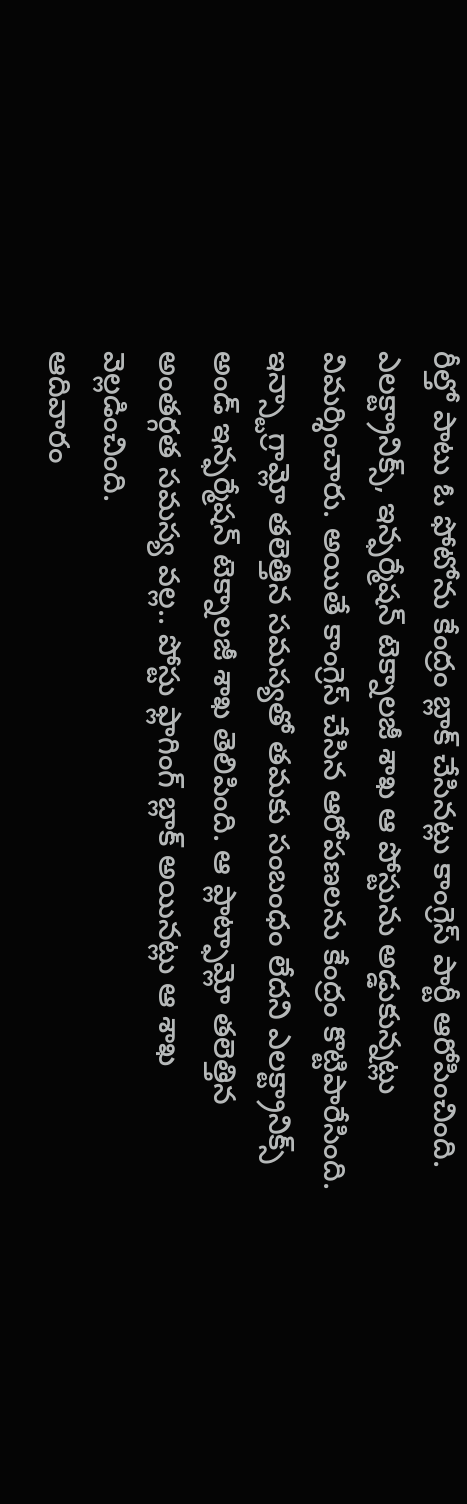రీల్తో పాటు ఓ ఫోటోను కేంద్రం బ్లాక్ చేసినట్లు కాంగ్రెస్ పార్టీ ఆరోపించింది. ఎలక్ట్రానిక్స్, ఇన్ఫర్మేషన్ టెక్నాలజీ శాఖ ఆ పోస్టును అడ్డుకున్నట్లు విమర్శించారు. అయితే కాంగ్రెస్ చేసిన ఆరోపణలను కేంద్రం కొట్టిపారేసింది. ఇన్స్టాగ్రామ్లో తలెత్తిన సమస్యతో తమకు సంబంధం లేదని ఎలక్ట్రానిక్స్ అండ్ ఇన్ఫర్మేషన్ టెక్నాలజీ శాఖ తెలిపింది. ఆ ప్లాట్ఫామ్లో తలెత్తిన అంతర్గత సమస్య వల్ల.. పోస్టు ఫ్లాగింగ్ బ్లాక్ అయినట్లు ఆ శాఖ వెల్లడించింది.
ఆదివారం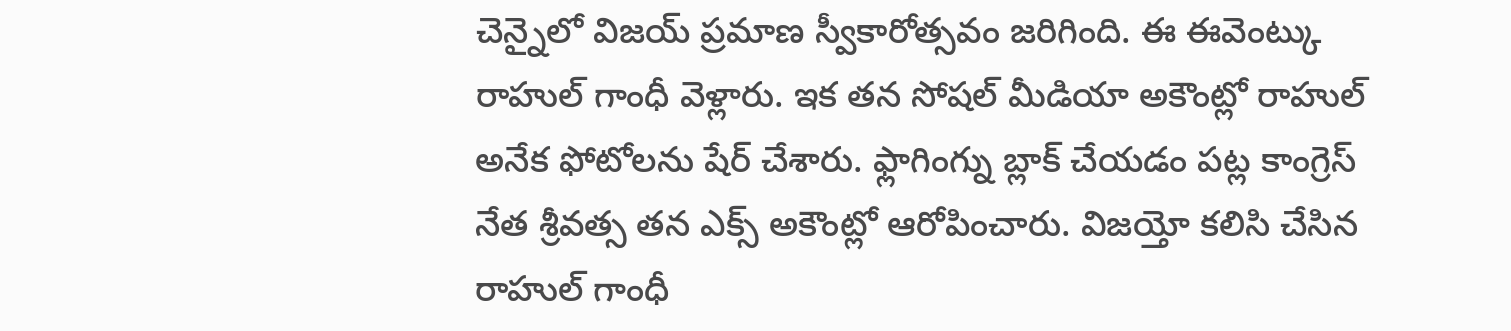చెన్నైలో విజయ్ ప్రమాణ స్వీకారోత్సవం జరిగింది. ఈ ఈవెంట్కు రాహుల్ గాంధీ వెళ్లారు. ఇక తన సోషల్ మీడియా అకౌంట్లో రాహుల్ అనేక ఫోటోలను షేర్ చేశారు. ఫ్లాగింగ్ను బ్లాక్ చేయడం పట్ల కాంగ్రెస్ నేత శ్రీవత్స తన ఎక్స్ అకౌంట్లో ఆరోపించారు. విజయ్తో కలిసి చేసిన రాహుల్ గాంధీ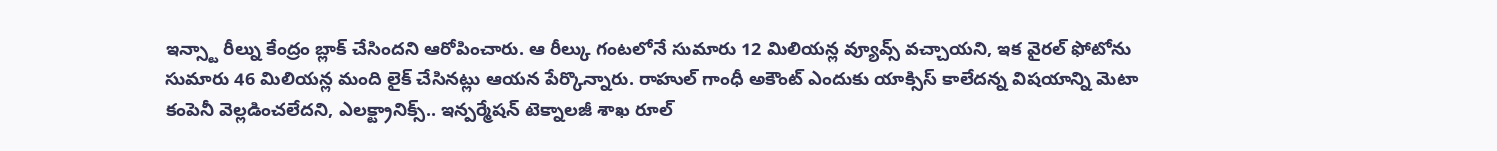ఇన్స్టా రీల్ను కేంద్రం బ్లాక్ చేసిందని ఆరోపించారు. ఆ రీల్కు గంటలోనే సుమారు 12 మిలియన్ల వ్యూవ్స్ వచ్చాయని, ఇక వైరల్ ఫోటోను సుమారు 46 మిలియన్ల మంది లైక్ చేసినట్లు ఆయన పేర్కొన్నారు. రాహుల్ గాంధీ అకౌంట్ ఎందుకు యాక్సిస్ కాలేదన్న విషయాన్ని మెటా కంపెనీ వెల్లడించలేదని, ఎలక్ట్రానిక్స్.. ఇన్పర్మేషన్ టెక్నాలజీ శాఖ రూల్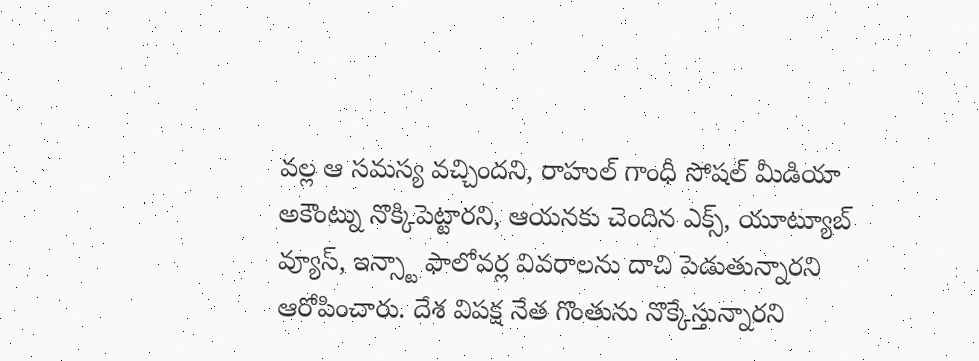వల్ల ఆ సమస్య వచ్చిందని, రాహుల్ గాంధీ సోషల్ మీడియా అకౌంట్ను నొక్కిపెట్టారని, ఆయనకు చెందిన ఎక్స్, యూట్యూబ్ వ్యూస్, ఇన్స్టా ఫాలోవర్ల వివరాలను దాచి పెడుతున్నారని ఆరోపించారు. దేశ విపక్ష నేత గొంతును నొక్కేస్తున్నారని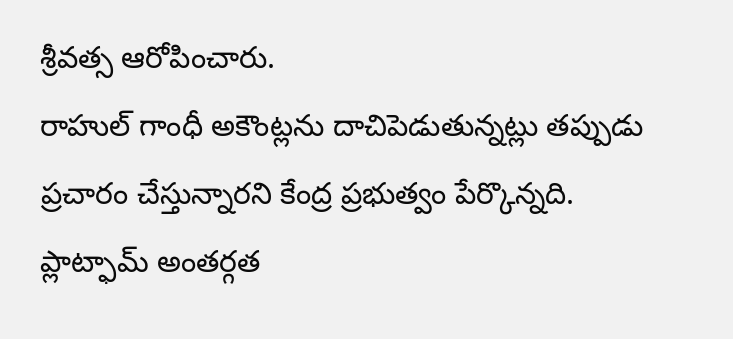శ్రీవత్స ఆరోపించారు.
రాహుల్ గాంధీ అకౌంట్లను దాచిపెడుతున్నట్లు తప్పుడు ప్రచారం చేస్తున్నారని కేంద్ర ప్రభుత్వం పేర్కొన్నది. ప్లాట్ఫామ్ అంతర్గత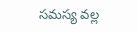సమస్య వల్ల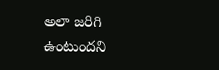అలా జరిగి ఉంటుందని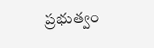ప్రభుత్వం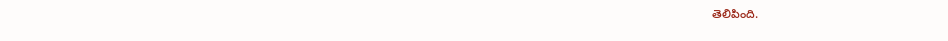తెలిపింది.